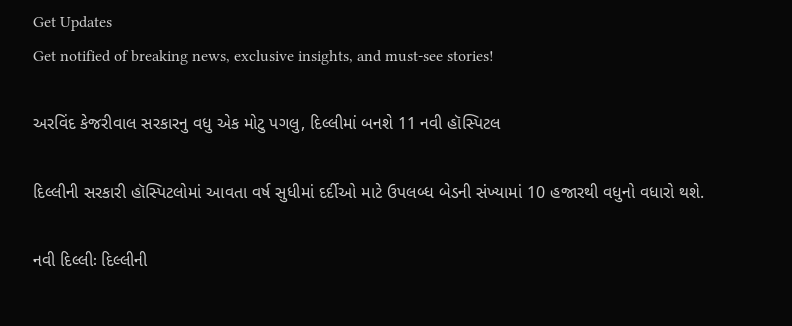Get Updates
Get notified of breaking news, exclusive insights, and must-see stories!

અરવિંદ કેજરીવાલ સરકારનુ વધુ એક મોટુ પગલુ, દિલ્લીમાં બનશે 11 નવી હૉસ્પિટલ

દિલ્લીની સરકારી હૉસ્પિટલોમાં આવતા વર્ષ સુધીમાં દર્દીઓ માટે ઉપલબ્ધ બેડની સંખ્યામાં 10 હજારથી વધુનો વધારો થશે.

નવી દિલ્લીઃ દિલ્લીની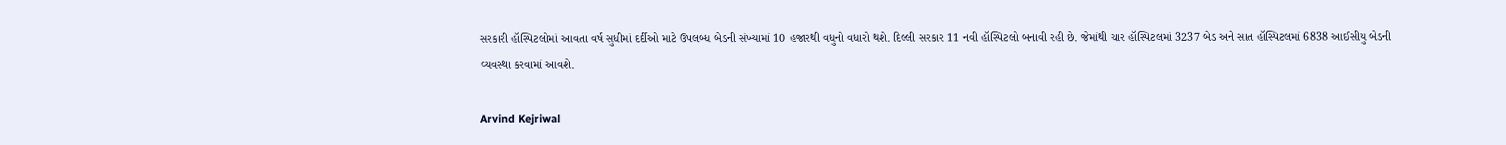સરકારી હૉસ્પિટલોમાં આવતા વર્ષ સુધીમાં દર્દીઓ માટે ઉપલબ્ધ બેડની સંખ્યામાં 10 હજારથી વધુનો વધારો થશે. દિલ્લી સરકાર 11 નવી હૉસ્પિટલો બનાવી રહી છે. જેમાંથી ચાર હૉસ્પિટલમાં 3237 બેડ અને સાત હૉસ્પિટલમાં 6838 આઈસીયુ બેડની વ્યવસ્થા કરવામાં આવશે.

Arvind Kejriwal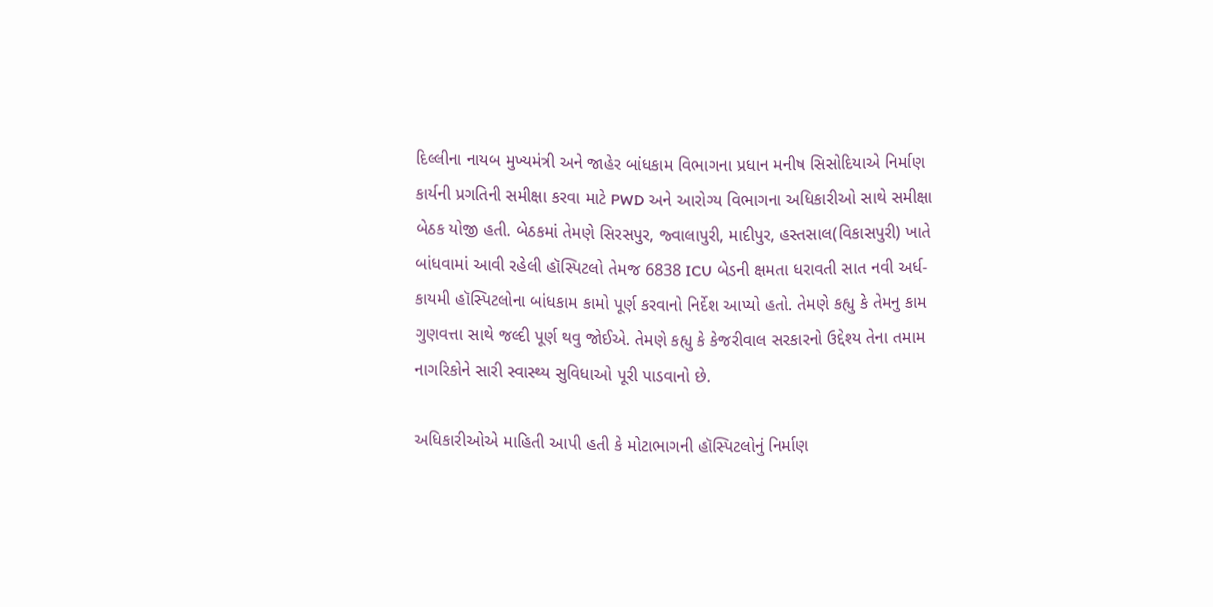દિલ્લીના નાયબ મુખ્યમંત્રી અને જાહેર બાંધકામ વિભાગના પ્રધાન મનીષ સિસોદિયાએ નિર્માણ કાર્યની પ્રગતિની સમીક્ષા કરવા માટે PWD અને આરોગ્ય વિભાગના અધિકારીઓ સાથે સમીક્ષા બેઠક યોજી હતી. બેઠકમાં તેમણે સિરસપુર, જ્વાલાપુરી, માદીપુર, હસ્તસાલ(વિકાસપુરી) ખાતે બાંધવામાં આવી રહેલી હૉસ્પિટલો તેમજ 6838 ICU બેડની ક્ષમતા ધરાવતી સાત નવી અર્ધ-કાયમી હૉસ્પિટલોના બાંધકામ કામો પૂર્ણ કરવાનો નિર્દેશ આપ્યો હતો. તેમણે કહ્યુ કે તેમનુ કામ ગુણવત્તા સાથે જલ્દી પૂર્ણ થવુ જોઈએ. તેમણે કહ્યુ કે કેજરીવાલ સરકારનો ઉદ્દેશ્ય તેના તમામ નાગરિકોને સારી સ્વાસ્થ્ય સુવિધાઓ પૂરી પાડવાનો છે.

અધિકારીઓએ માહિતી આપી હતી કે મોટાભાગની હૉસ્પિટલોનું નિર્માણ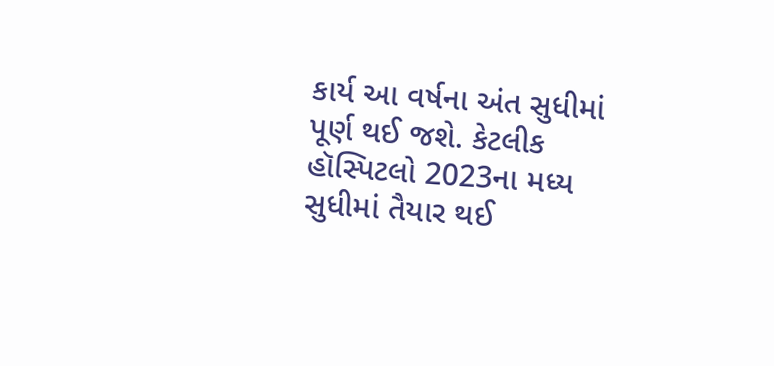કાર્ય આ વર્ષના અંત સુધીમાં પૂર્ણ થઈ જશે. કેટલીક હૉસ્પિટલો 2023ના મધ્ય સુધીમાં તૈયાર થઈ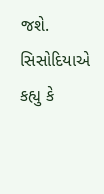જશે. સિસોદિયાએ કહ્યુ કે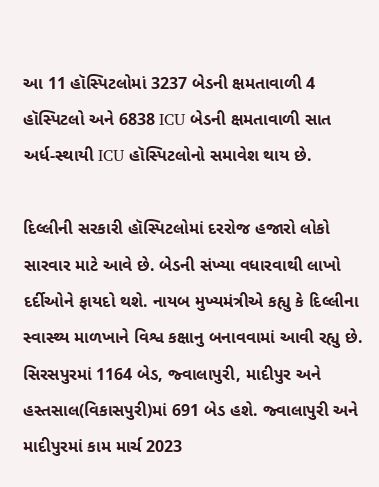આ 11 હૉસ્પિટલોમાં 3237 બેડની ક્ષમતાવાળી 4 હૉસ્પિટલો અને 6838 ICU બેડની ક્ષમતાવાળી સાત અર્ધ-સ્થાયી ICU હૉસ્પિટલોનો સમાવેશ થાય છે.

દિલ્લીની સરકારી હૉસ્પિટલોમાં દરરોજ હજારો લોકો સારવાર માટે આવે છે. બેડની સંખ્યા વધારવાથી લાખો દર્દીઓને ફાયદો થશે. નાયબ મુખ્યમંત્રીએ કહ્યુ કે દિલ્લીના સ્વાસ્થ્ય માળખાને વિશ્વ કક્ષાનુ બનાવવામાં આવી રહ્યુ છે. સિરસપુરમાં 1164 બેડ, જ્વાલાપુરી, માદીપુર અને હસ્તસાલ(વિકાસપુરી)માં 691 બેડ હશે. જ્વાલાપુરી અને માદીપુરમાં કામ માર્ચ 2023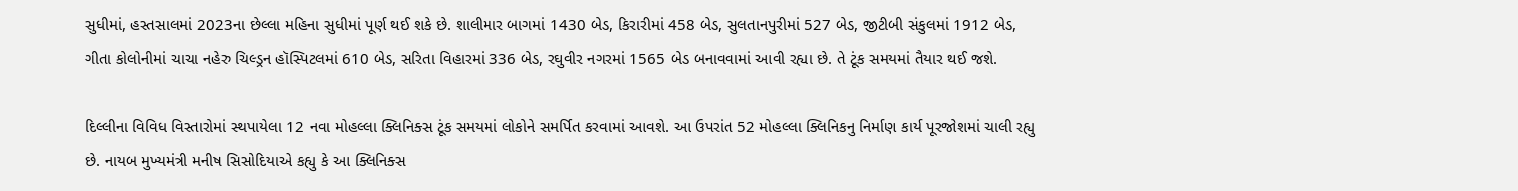સુધીમાં, હસ્તસાલમાં 2023ના છેલ્લા મહિના સુધીમાં પૂર્ણ થઈ શકે છે. શાલીમાર બાગમાં 1430 બેડ, કિરારીમાં 458 બેડ, સુલતાનપુરીમાં 527 બેડ, જીટીબી સંકુલમાં 1912 બેડ, ગીતા કોલોનીમાં ચાચા નહેરુ ચિલ્ડ્રન હૉસ્પિટલમાં 610 બેડ, સરિતા વિહારમાં 336 બેડ, રઘુવીર નગરમાં 1565 બેડ બનાવવામાં આવી રહ્યા છે. તે ટૂંક સમયમાં તૈયાર થઈ જશે.

દિલ્લીના વિવિધ વિસ્તારોમાં સ્થપાયેલા 12 નવા મોહલ્લા ક્લિનિક્સ ટૂંક સમયમાં લોકોને સમર્પિત કરવામાં આવશે. આ ઉપરાંત 52 મોહલ્લા ક્લિનિકનુ નિર્માણ કાર્ય પૂરજોશમાં ચાલી રહ્યુ છે. નાયબ મુખ્યમંત્રી મનીષ સિસોદિયાએ કહ્યુ કે આ ક્લિનિક્સ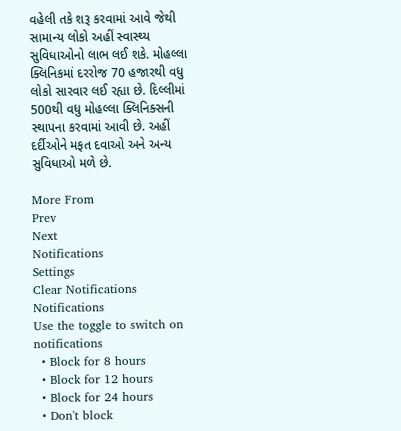વહેલી તકે શરૂ કરવામાં આવે જેથી સામાન્ય લોકો અહીં સ્વાસ્થ્ય સુવિધાઓનો લાભ લઈ શકે. મોહલ્લા ક્લિનિકમાં દરરોજ 70 હજારથી વધુ લોકો સારવાર લઈ રહ્યા છે. દિલ્લીમાં 500થી વધુ મોહલ્લા ક્લિનિક્સની સ્થાપના કરવામાં આવી છે. અહીં દર્દીઓને મફત દવાઓ અને અન્ય સુવિધાઓ મળે છે.

More From
Prev
Next
Notifications
Settings
Clear Notifications
Notifications
Use the toggle to switch on notifications
  • Block for 8 hours
  • Block for 12 hours
  • Block for 24 hours
  • Don't block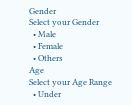Gender
Select your Gender
  • Male
  • Female
  • Others
Age
Select your Age Range
  • Under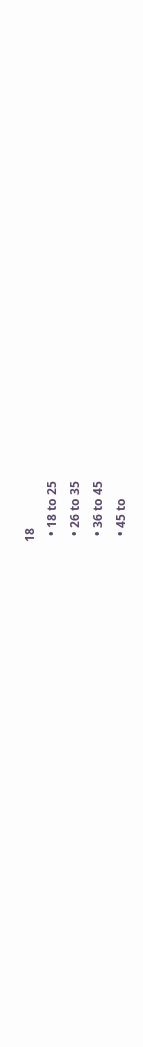18
  • 18 to 25
  • 26 to 35
  • 36 to 45
  • 45 to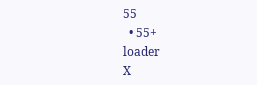55
  • 55+
loader
X